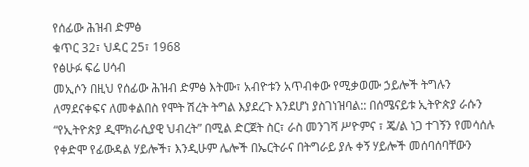የሰፊው ሕዝብ ድምፅ
ቁጥር 32፣ ህዳር 25፣ 1968
የፅሁፉ ፍሬ ሀሳብ
መኢሶን በዚህ የሰፊው ሕዝብ ድምፅ እትሙ፣ አብዮቱን አጥብቀው የሚቃወሙ ኃይሎች ትግሉን ለማደናቀፍና ለመቀልበስ የሞት ሽረት ትግል እያደረጉ እንደሆነ ያስገነዝባል:: በሰሜናይቱ ኢትዮጵያ ራሱን “የኢትዮጵያ ዲሞክራሲያዊ ህብረት” በሚል ድርጀት ስር፣ ራስ መንገሻ ሥዮምና ፣ ጄ/ል ነጋ ተገኝን የመሳሰሉ የቀድሞ የፊውዳል ሃይሎች፣ እንዲሁም ሌሎች በኤርትራና በትግራይ ያሉ ቀኝ ሃይሎች መሰባሰባቸውን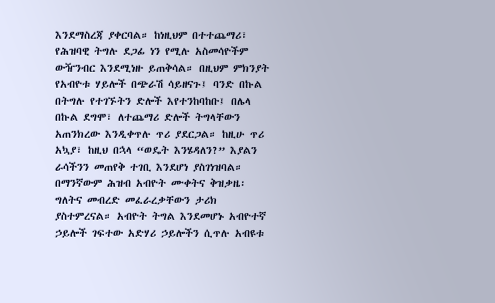እንደማስረጃ ያቀርባል። ከነዚህም በተተጨማሪ፣ የሕዝባዊ ትግሉ ደጋፊ ነን የሚሉ አስመሳዮችም ውዥንብር እንደሚነዙ ይጠቅሳል። በዚህም ምክንያት የአብዮቱ ሃይሎች በጭራሽ ሳይዘናጉ፤ ባንድ በኩል በትግሉ የተገኙትን ድሎች እየተንከባከቡ፤ በሌላ በኩል ደግሞ፣ ለተጨማሪ ድሎች ትግላቸውን አጠንክረው እንዲቀጥሉ ጥሪ ያደርጋል። ከዚሁ ጥሪ አኳያ፣ ከዚህ በኋላ “ወዴት እንሄዳለን?” እያልን ራሳችንን መጠየቅ ተገቢ እንደሆነ ያስገነዝባል።
በማንኛውም ሕዝብ አብዮት ሙቀትና ቅዝቃዜ፡ ግለትና መብረድ መፈራረቃቸውን ታሪክ ያስተምረናል። አብዮት ትግል እንደመሆኑ አብዮተኛ ኃይሎች ገፍተው አድሃሪ ኃይሎችን ሲጥሉ አብዩቱ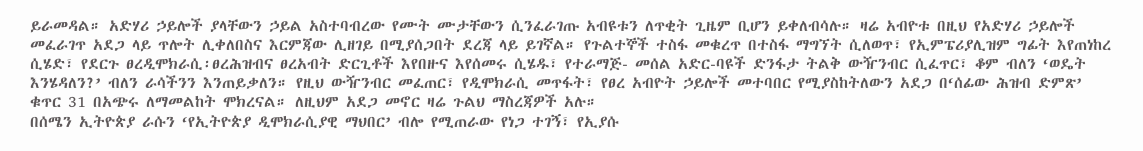ይራመዳል። አድሃሪ ኃይሎች ያላቸውን ኃይል አስተባብረው የሙት ሙታቸውን ሲንፈራገጡ አብዩቱን ለጥቂት ጊዜም ቢሆን ይቀለብሳሉ። ዛሬ አብዮቱ በዚህ የአድሃሪ ኃይሎች መፈራገጥ አደጋ ላይ ጥሎት ሊቀለበስና እርምጃው ሊዘገይ በሚያሰጋበት ደረጃ ላይ ይገኛል። የጉልተኞች ተስፋ መቁረጥ በተስፋ ማግኘት ሲለወጥ፣ የኢምፔሪያሊዝም ግፊት እየጠነከረ ሲሄድ፣ የደርጉ ፀረዲሞክራሲ፡ፀረሕዝብና ፀረአብት ድርጊቶች እየበዙና እየሰመሩ ሲሄዱ፣ የተራማጅ- መሰል አድር-ባዩች ድንፋታ ትልቅ ውዥንብር ሲፈጥር፣ ቆም ብለን ‘ወዴት እንሄዳለን?’ ብለን ራሳችንን እንጠይቃለን። የዚህ ውዥንብር መፈጠር፣ የዲሞክራሲ መጥፋት፣ የፀረ አብዮት ኃይሎች መተባበር የሚያስከትለውን አደጋ በ‘ሰፊው ሕዝብ ድምጽ’ ቁጥር 31 በአጭሩ ለማመልከት ሞክረናል። ለዚህም አደጋ መኖር ዛሬ ጉልህ ማስረጃዎች አሉ።
በሰሜን ኢትዮጵያ ራሱን ‘የኢትዮጵያ ዲሞክራሲያዊ ማህበር’ ብሎ የሚጠራው የነጋ ተገኝ፣ የኢያሱ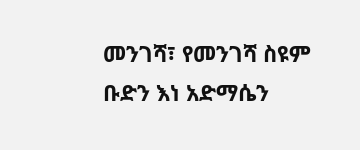መንገሻ፣ የመንገሻ ስዩም ቡድን እነ አድማሴን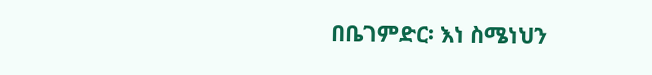በቤገምድር፡ እነ ስሜነህን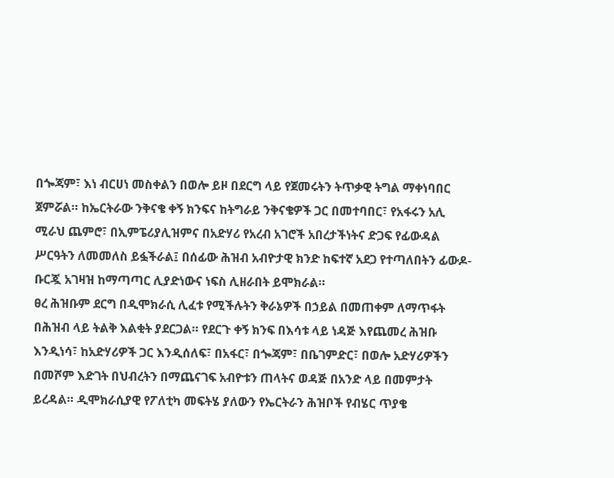በጐጃም፣ እነ ብርሀነ መስቀልን በወሎ ይዞ በደርግ ላይ የጀመሩትን ትጥቃዊ ትግል ማቀነባበር ጀምሯል። ከኤርትራው ንቅናቄ ቀኝ ክንፍና ከትግራይ ንቅናቄዎች ጋር በመተባበር፣ የአፋሩን አሊ ሚራህ ጨምሮ፣ በኢምፔሪያሊዝምና በአድሃሪ የአረብ አገሮች አበረታችነትና ድጋፍ የፊውዳል ሥርዓትን ለመመለስ ይፏችራል፤ በሰፊው ሕዝብ አብዮታዊ ክንድ ከፍተኛ አደጋ የተጣለበትን ፊውዶ-ቡርጇ አገዛዝ ከማጣጣር ሊያድነውና ነፍስ ሊዘራበት ይሞክራል።
ፀረ ሕዝቡም ደርግ በዲሞክራሲ ሊፈቱ የሚችሉትን ቅራኔዎች በኃይል በመጠቀም ለማጥፋት በሕዝብ ላይ ትልቅ እልቂት ያደርጋል። የደርጉ ቀኝ ክንፍ በእሳቱ ላይ ነዳጅ እየጨመረ ሕዝቡ እንዲነሳ፣ ከአድሃሪዎች ጋር እንዲሰለፍ፣ በአፋር፣ በጐጃም፣ በቤገምድር፣ በወሎ አድሃሪዎችን በመሾም እድገት በህብረትን በማጨናገፍ አብዮቱን ጠላትና ወዳጅ በአንድ ላይ በመምታት ይረዳል። ዲሞክራሲያዊ የፖለቲካ መፍትሄ ያለውን የኤርትራን ሕዝቦች የብሄር ጥያቄ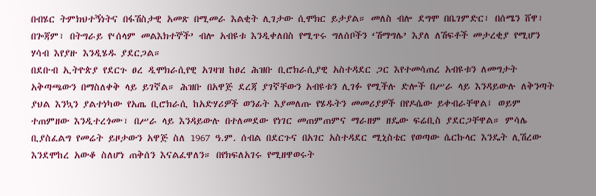በብሄር ትምክህተኝነትና በፋሽስታዊ አመጽ በሚመራ እልቂት ሊገታው ሲሞክር ይታያል። መለስ ብሎ ደግሞ በቤገምድር፣ በሰሜን ሸዋ፣ በጐጃም፣ በትግራይ የ‘ሰላም መልእክተኞች’ ብሎ አብዩቱ እንዲቀለበስ የሚጥሩ ግለሰቦችን ‘ሽማግሌ’ እያለ ለሽፍቶች መታረቂያ የሚሆን ሃሳብ እየያዙ እንዲሄዱ ያደርጋል።
በደቡብ ኢትዮጵያ የደርጉ ፀረ ዲሞክራሲየዊ አገዛዝ ከፀረ ሕዝቡ ቢሮክራሲያዊ አስተዳደር ጋር እየተመሳጠረ አብዩቱን ለመግታት አቅጣጫውን በማስለቀቅ ላይ ይገኛል። ሕዝቡ በአዋጅ ደረጃ ያገኛቸውን አብዩቱን ሊገፉ የሚችሉ ድሎች በሥራ ላይ እንዳይውሉ ለቅንጣት ያህል እንኳን ያልተነካው የአጤ ቢሮክራሲ ከአድሃሪዎች ወንፊት እያመለጡ የሄዱትን መመሪያዎች በየዶሴው ይቀብራቸዋል፤ ወይም ተጠምዘው እንዲተረጎሙ፣ በሥራ ላይ እንዳይውሉ በተለመደው የነገር መጠምጠምና ማራዘም ዘዴው ፍሬቢስ ያደርጋቸዋል። ምሳሌ ቢያስፈልግ የመሬት ይዞታውን አዋጅ ስለ 1967 ዓ.ም. ሰብል በደርጉና በአገር አስተዳደር ሚኒስቴር የወጣው ሴርኩላር እንዴት ሊሽረው እንደሞከረ አውቆ ስለሆነ ጠቅሰን እናልፈዋለን። በየክፍለአገሩ የሚዘዋወሩት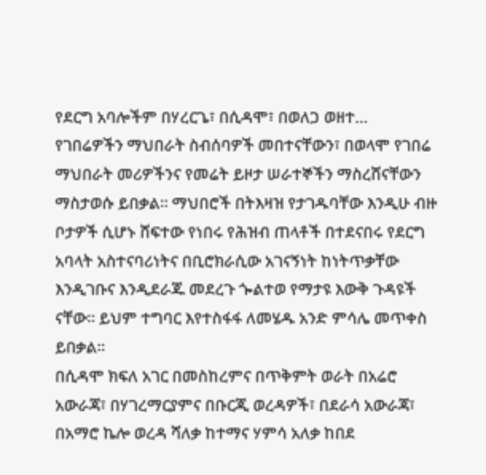የደርግ አባሎችም በሃረርጌ፣ በሲዳሞ፣ በወለጋ ወዘተ… የገበሬዎችን ማህበራት ስብሰባዎች መበተናቸውን፣ በወላሞ የገበሬ ማህበራት መሪዎችንና የመሬት ይዞታ ሠራተኞችን ማስረሸናቸውን ማስታወሱ ይበቃል። ማህበሮች በትእዛዝ የታገዱባቸው እንዲሁ ብዙ ቦታዎች ሲሆኑ ሸፍተው የነበሩ የሕዝብ ጠላቶች በተደናበሩ የደርግ አባላት አስተናባሪነትና በቢሮክራሲው አገናኝነት ከነትጥቃቸው እንዲገቡና እንዲደራጁ መደረጉ ጐልተወ የማታዩ እውቅ ጉዳዩች ናቸው። ይህም ተግባር እየተስፋፋ ለመሄዱ አንድ ምሳሌ መጥቀስ ይበቃል።
በሲዳሞ ክፍለ አገር በመስከረምና በጥቅምት ወራት በአሬሮ አውራጃ፣ በሃገረማርያምና በቡርጂ ወረዳዎች፣ በደራሳ አውራጃ፣ በአማሮ ኬሎ ወረዳ ሻለቃ ከተማና ሃምሳ አለቃ ከበደ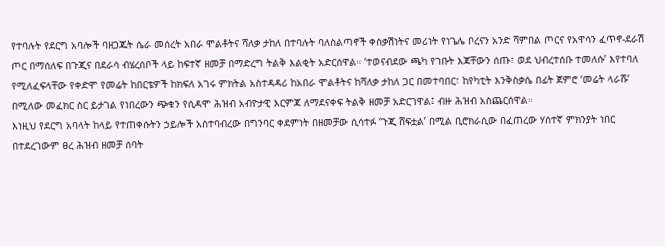የተባሉት የደርግ አባሎች ባዘጋጁት ሴራ መሰረት አበራ ሞልቶትና ሻለቃ ታከለ በተባሉት ባለስልጣኖች ቀስቃሽነትና መሪነት የነጌሌ ቦረናን አንድ ሻምበል ጦርና የአዋሳን ፈጥኖ-ደራሽ ጦር በማሰለፍ በጉጂና በደራሳ ብሄረሰቦች ላይ ከፍተኛ ዘመቻ በማድረግ ትልቅ እልቂት አድርሰዋል። ‘ተወናብደው ጫካ የገቡት እጃቸውን ሰጡ፣ ወደ ህብረተሰቡ ተመለሱ’ እየተባለ የሚለፈፍላቸው የቀድሞ የመሬት ከበርቴዎች ከክፍለ አገሩ ምክትል አስተዳዳሪ ከአበራ ሞልቶትና ከሻለቃ ታከለ ጋር በመተባበር፣ ከየካቲት እንቅስቃሴ በፊት ጀምሮ ‘መሬት ላራሹ’ በሚለው መፈክር ስር ይታገል የነበረውን ጭቁን የሲዳሞ ሕዝብ አብዮታዊ እርምጃ ለማደናቀፍ ትልቅ ዘመቻ አድርገዋል፤ ብዙ ሕዝብ አስጨርሰዋል።
እነዚህ የደርግ አባላት ከላይ የተጠቀሱትን ኃይሎች አስተባብረው በግንባር ቀደምነት በዘመቻው ሲሳተፉ ‘ጉጂ ሸፍቷል’ በሚል ቢሮክራሲው በፈጠረው ሃሰተኛ ምክንያት ነበር በተደረገውም ፀረ ሕዝብ ዘመቻ ሰባት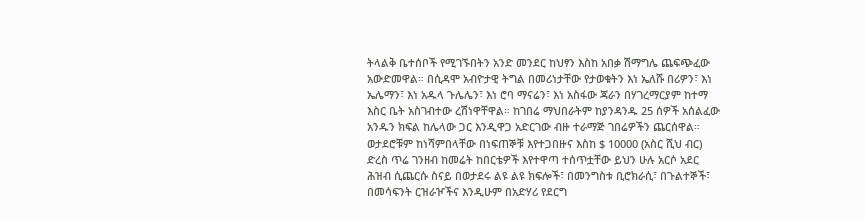ትላልቅ ቤተሰቦች የሚገኙበትን አንድ መንደር ከህፃን እስከ አበቃ ሽማግሌ ጨፍጭፈው አውድመዋል። በሲዳሞ አብዮታዊ ትግል በመሪነታቸው የታወቁትን እነ ኤለሹ በሪዎን፣ እነ ኤሌማን፣ እነ አዱላ ጉሌሌን፣ እነ ሮባ ማናሬን፣ እነ አስፋው ጃራን በሃገረማርያም ከተማ እስር ቤት አስገብተው ረሽነዋቸዋል። ከገበሬ ማህበራትም ከያንዳንዱ 25 ሰዎች አሰልፈው አንዱን ክፍል ከሌላው ጋር እንዲዋጋ አድርገው ብዙ ተራማጅ ገበሬዎችን ጨርሰዋል።
ወታደሮቹም ከነሻምበላቸው በነፍጠኞቹ እየተጋበዙና እስከ $ 10000 (አስር ሺህ ብር) ድረስ ጥሬ ገንዘብ ከመሬት ከበርቴዎች እየተዋጣ ተሰጥቷቸው ይህን ሁሉ አርሶ አደር ሕዝብ ሲጨርሱ ስናይ በወታደሩ ልዩ ልዩ ክፍሎች፣ በመንግስቱ ቢሮክራሲ፣ በጉልተኞች፣ በመሳፍንት ርዝራዦችና እንዲሁም በአድሃሪ የደርግ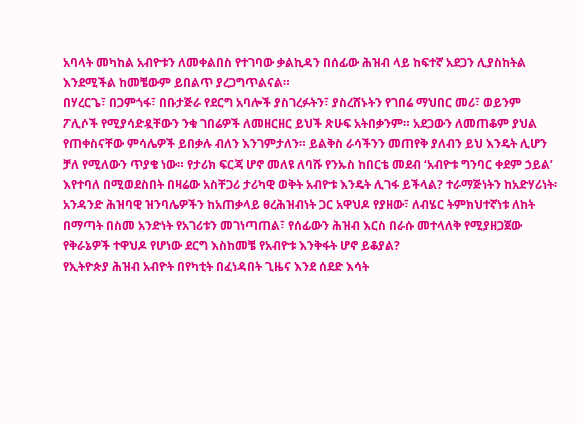አባላት መካከል አብዮቱን ለመቀልበስ የተገባው ቃልኪዳን በሰፊው ሕዝብ ላይ ከፍተኛ አደጋን ሊያስከትል እንደሚችል ከመቼውም ይበልጥ ያረጋግጥልናል።
በሃረርጌ፣ በጋምጎፋ፣ በቡታጅራ የደርግ አባሎች ያስገረፉትን፣ ያስረሸኑትን የገበሬ ማህበር መሪ፣ ወይንም ፖሊሶች የሚያሳድዷቸውን ንቁ ገበሬዎች ለመዘርዘር ይህች ጽሁፍ አትበቃንም። አደጋውን ለመጠቆም ያህል የጠቀስናቸው ምሳሌዎች ይበቃሉ ብለን እንገምታለን። ይልቅስ ራሳችንን መጠየቅ ያለብን ይህ እንዴት ሊሆን ቻለ የሚለውን ጥያቄ ነው። የታሪክ ፍርጃ ሆኖ መለዩ ለባሹ የንኡስ ከበርቴ መደብ ‘አብዮቱ ግንባር ቀደም ኃይል’ እየተባለ በሚወደስበት በዛሬው አስቸጋሪ ታሪካዊ ወቅት አብዮቱ እንዴት ሊገፋ ይችላል? ተራማጅነትን ከአድሃሪነት፡ አንዳንድ ሕዝባዊ ዝንባሌዎችን ከአጠቃላይ ፀረሕዝብነት ጋር አዋህዶ የያዘው፣ ለብሄር ትምክህተኛነቱ ለከት በማጣት በስመ አንድነት የአገሪቱን መገነጣጠል፣ የሰፊውን ሕዝብ እርስ በራሱ መተላለቅ የሚያዘጋጀው የቅራኔዎች ተዋህዶ የሆነው ደርግ እስከመቼ የአብዮቱ እንቅፋት ሆኖ ይቆያል?
የኢትዮጵያ ሕዝብ አብዮት በየካቲት በፈነዳበት ጊዜና እንደ ሰደድ እሳት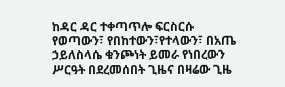ከዳር ዳር ተቀጣጥሎ ፍርስርሱ የወጣውን፣ የበከተውን፣የተላውን፣ በአጤ ኃይለስላሴ ቁንጮነት ይመራ የነበረውን ሥርዓት በደረመሰበት ጊዜና በዛሬው ጊዜ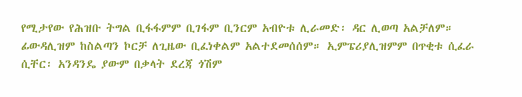የሚታየው የሕዝቡ ትግል ቢፋፋምም ቢገፋም ቢንርም አብዮቱ ሊራመድ፡ ዳር ሊወጣ አልቻለም። ፊውዳሊዝም ከስልጣን ኮርቻ ለጊዜው ቢፈነቀልም አልተደመሰሰም። ኢምፔሪያሊዝምም በጥቂቱ ሲፈራ ሲቸር፡ አንዳንዴ ያውም በቃላት ደረጃ ጎሽም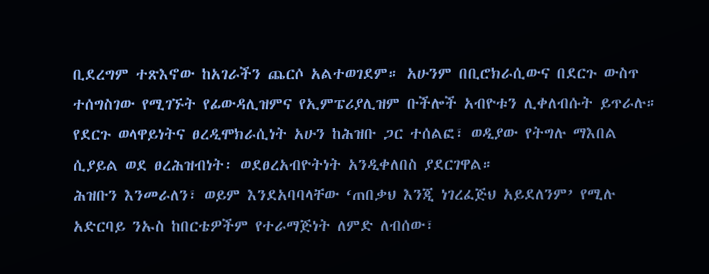ቢደረግም ተጽእኖው ከአገራችን ጨርሶ አልተወገደም። አሁንም በቢሮክራሲውና በደርጉ ውስጥ ተሰግስገው የሚገኙት የፊውዳሊዝምና የኢምፔሪያሊዝም ቡችሎች አብዮቱን ሊቀለብሱት ይጥራሉ። የደርጉ ወላዋይነትና ፀረዲሞክራሲነት አሁን ከሕዝቡ ጋር ተሰልፎ፣ ወዲያው የትግሉ ማእበል ሲያይል ወደ ፀረሕዝብነት፡ ወደፀረአብዮትነት አንዲቀለበስ ያደርገዋል።
ሕዝቡን እንመራለን፣ ወይም እንደአባባላቸው ‘ጠበቃህ እንጂ ነገረፈጅህ አይደለንም’ የሚሉ አድርባይ ንኡስ ከበርቴዎችም የተራማጅነት ለምድ ለብሰው፣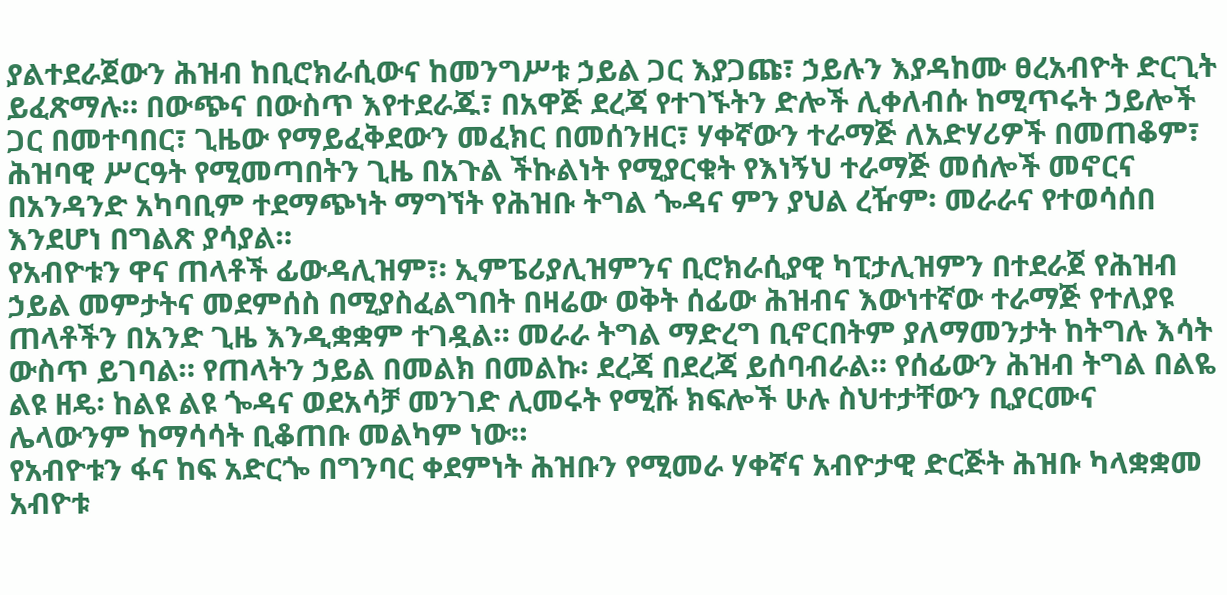ያልተደራጀውን ሕዝብ ከቢሮክራሲውና ከመንግሥቱ ኃይል ጋር እያጋጩ፣ ኃይሉን እያዳከሙ ፀረአብዮት ድርጊት ይፈጽማሉ። በውጭና በውስጥ እየተደራጁ፣ በአዋጅ ደረጃ የተገኙትን ድሎች ሊቀለብሱ ከሚጥሩት ኃይሎች ጋር በመተባበር፣ ጊዜው የማይፈቅደውን መፈክር በመሰንዘር፣ ሃቀኛውን ተራማጅ ለአድሃሪዎች በመጠቆም፣ ሕዝባዊ ሥርዓት የሚመጣበትን ጊዜ በአጉል ችኩልነት የሚያርቁት የእነኝህ ተራማጅ መሰሎች መኖርና በአንዳንድ አካባቢም ተደማጭነት ማግኘት የሕዝቡ ትግል ጐዳና ምን ያህል ረዥም፡ መራራና የተወሳሰበ እንደሆነ በግልጽ ያሳያል።
የአብዮቱን ዋና ጠላቶች ፊውዳሊዝም፣፡ ኢምፔሪያሊዝምንና ቢሮክራሲያዊ ካፒታሊዝምን በተደራጀ የሕዝብ ኃይል መምታትና መደምሰስ በሚያስፈልግበት በዛሬው ወቅት ሰፊው ሕዝብና እውነተኛው ተራማጅ የተለያዩ ጠላቶችን በአንድ ጊዜ እንዲቋቋም ተገዷል። መራራ ትግል ማድረግ ቢኖርበትም ያለማመንታት ከትግሉ እሳት ውስጥ ይገባል። የጠላትን ኃይል በመልክ በመልኩ፡ ደረጃ በደረጃ ይሰባብራል። የሰፊውን ሕዝብ ትግል በልዬ ልዩ ዘዴ፡ ከልዩ ልዩ ጐዳና ወደአሳቻ መንገድ ሊመሩት የሚሹ ክፍሎች ሁሉ ስህተታቸውን ቢያርሙና ሌላውንም ከማሳሳት ቢቆጠቡ መልካም ነው።
የአብዮቱን ፋና ከፍ አድርጐ በግንባር ቀደምነት ሕዝቡን የሚመራ ሃቀኛና አብዮታዊ ድርጅት ሕዝቡ ካላቋቋመ አብዮቱ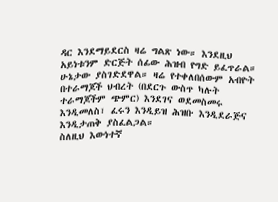ዳር እንደማይደርስ ዛሬ ግልጽ ነው። እንደዚህ አይነቱንም ድርጅት ሰፊው ሕዝብ የግድ ይፈጥራል። ሁኔታው ያስገድደዋል። ዛሬ የተቀለበሰውም አብዮት በተራማጆች ህብረት (በደርጉ ውስጥ ካሉት ተራማጆችም ጭምር) እንደገና ወደመስመሩ እንዲመለስ፣ ፈሩን እንዲይዝ ሕዝቡ እንዲደራጅና እንዲታጠቅ ያስፈልጋል።
ስለዚህ እውነተኛ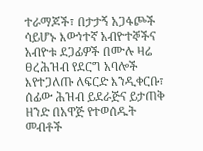ተራማጆች፣ በታታኝ አጋፋጮች ሳይሆኑ እውነተኛ አብዮተኞችና አብዮቱ ደጋፊዎች በሙሉ ዛሬ ፀረሕዝብ የደርግ አባሎች እየተጋለጡ ለፍርድ እንዲቀርቡ፣ ሰፊው ሕዝብ ይደራጅና ይታጠቅ ዘንድ በአዋጅ የተወሰዱት መብቶች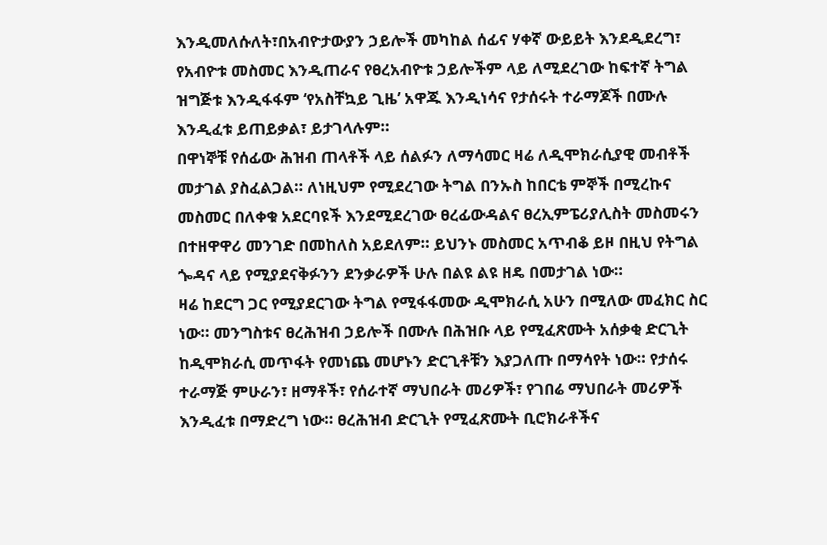እንዲመለሱለት፣በአብዮታውያን ኃይሎች መካከል ሰፊና ሃቀኛ ውይይት እንደዲደረግ፣ የአብዮቱ መስመር እንዲጠራና የፀረአብዮቱ ኃይሎችም ላይ ለሚደረገው ከፍተኛ ትግል ዝግጅቱ እንዲፋፋም ‘የአስቸኳይ ጊዜ’ አዋጁ እንዲነሳና የታሰሩት ተራማጆች በሙሉ እንዲፈቱ ይጠይቃል፣ ይታገላሉም።
በዋነኞቹ የሰፊው ሕዝብ ጠላቶች ላይ ሰልፉን ለማሳመር ዛሬ ለዲሞክራሲያዊ መብቶች መታገል ያስፈልጋል። ለነዚህም የሚደረገው ትግል በንኡስ ከበርቴ ምኞች በሚረኩና መስመር በለቀቁ አደርባዩች እንደሚደረገው ፀረፊውዳልና ፀረኢምፔሪያሊስት መስመሩን በተዘዋዋሪ መንገድ በመከለስ አይደለም። ይህንኑ መስመር አጥብቆ ይዞ በዚህ የትግል ጐዳና ላይ የሚያደናቅፉንን ደንቃራዎች ሁሉ በልዩ ልዩ ዘዴ በመታገል ነው።
ዛሬ ከደርግ ጋር የሚያደርገው ትግል የሚፋፋመው ዲሞክራሲ አሁን በሚለው መፈክር ስር ነው። መንግስቱና ፀረሕዝብ ኃይሎች በሙሉ በሕዝቡ ላይ የሚፈጽሙት አሰቃቂ ድርጊት ከዲሞክራሲ መጥፋት የመነጨ መሆኑን ድርጊቶቹን እያጋለጡ በማሳየት ነው። የታሰሩ ተራማጅ ምሁራን፣ ዘማቶች፣ የሰራተኛ ማህበራት መሪዎች፣ የገበሬ ማህበራት መሪዎች እንዲፈቱ በማድረግ ነው። ፀረሕዝብ ድርጊት የሚፈጽሙት ቢሮክራቶችና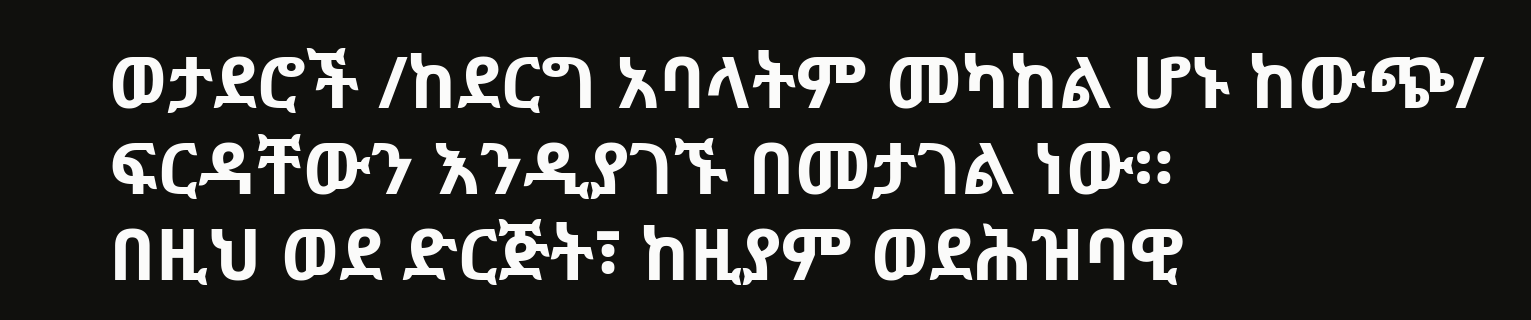ወታደሮች /ከደርግ አባላትም መካከል ሆኑ ከውጭ/ ፍርዳቸውን እንዲያገኙ በመታገል ነው።
በዚህ ወደ ድርጅት፣ ከዚያም ወደሕዝባዊ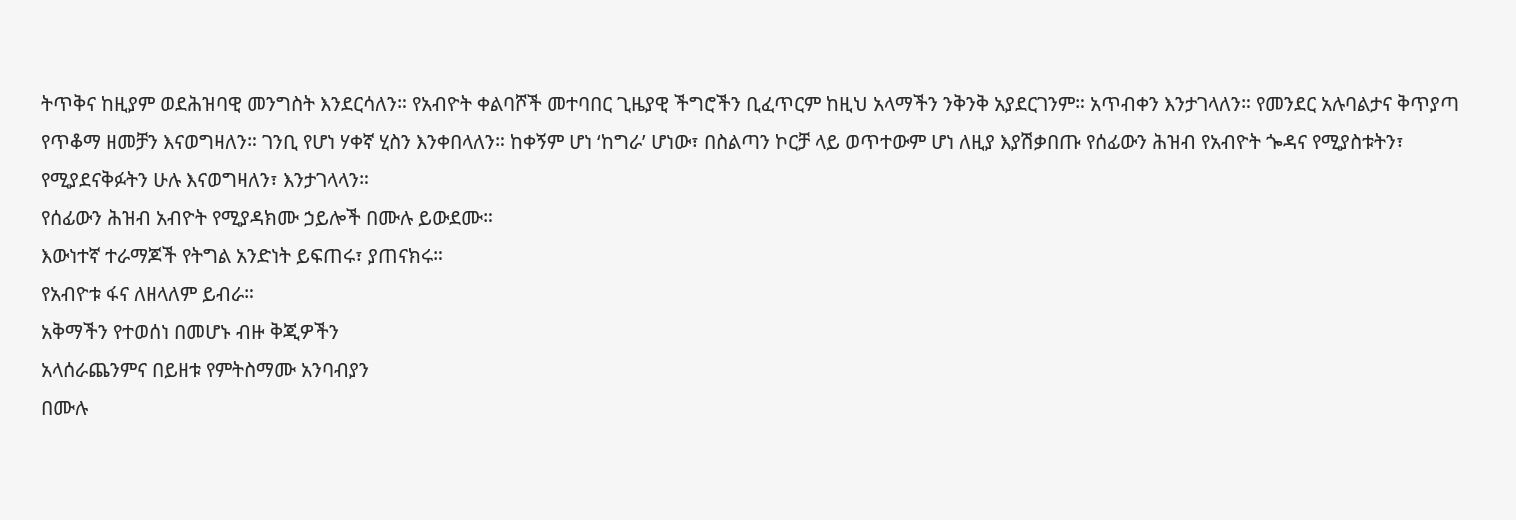ትጥቅና ከዚያም ወደሕዝባዊ መንግስት እንደርሳለን። የአብዮት ቀልባሾች መተባበር ጊዜያዊ ችግሮችን ቢፈጥርም ከዚህ አላማችን ንቅንቅ አያደርገንም። አጥብቀን እንታገላለን። የመንደር አሉባልታና ቅጥያጣ የጥቆማ ዘመቻን እናወግዛለን። ገንቢ የሆነ ሃቀኛ ሂስን እንቀበላለን። ከቀኝም ሆነ ‘ከግራ’ ሆነው፣ በስልጣን ኮርቻ ላይ ወጥተውም ሆነ ለዚያ እያሽቃበጡ የሰፊውን ሕዝብ የአብዮት ጐዳና የሚያስቱትን፣ የሚያደናቅፉትን ሁሉ እናወግዛለን፣ እንታገላላን።
የሰፊውን ሕዝብ አብዮት የሚያዳክሙ ኃይሎች በሙሉ ይውደሙ።
እውነተኛ ተራማጆች የትግል አንድነት ይፍጠሩ፣ ያጠናክሩ።
የአብዮቱ ፋና ለዘላለም ይብራ።
አቅማችን የተወሰነ በመሆኑ ብዙ ቅጂዎችን
አላሰራጨንምና በይዘቱ የምትስማሙ አንባብያን
በሙሉ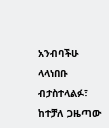አንብባችሁ ላላነበቡ ብታስተላልፉ፣
ከተቻለ ጋዜጣው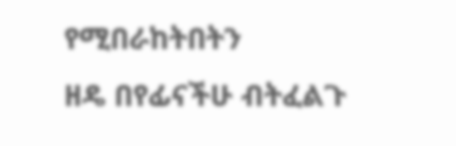የሚበራከትበትን
ዘዴ በየፊናችሁ ብትፈልጉ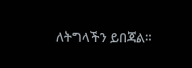ለትግላችን ይበጃል።